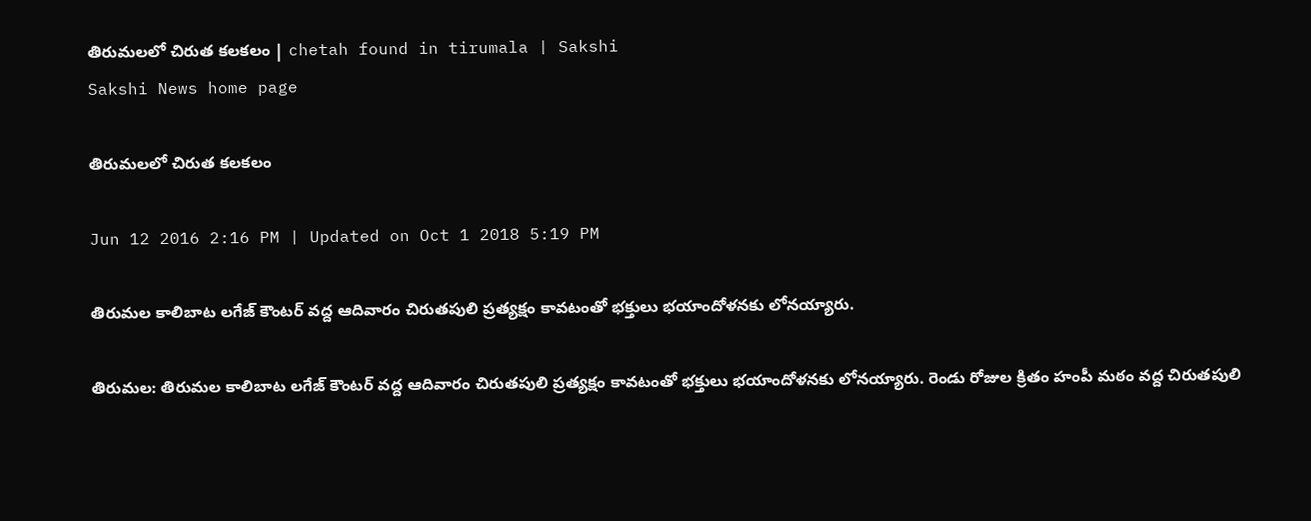తిరుమలలో చిరుత కలకలం | chetah found in tirumala | Sakshi
Sakshi News home page

తిరుమలలో చిరుత కలకలం

Jun 12 2016 2:16 PM | Updated on Oct 1 2018 5:19 PM

తిరుమల కాలిబాట లగేజ్ కౌంటర్ వద్ద ఆదివారం చిరుతపులి ప్రత్యక్షం కావటంతో భక్తులు భయాందోళనకు లోనయ్యారు.

తిరుమల: తిరుమల కాలిబాట లగేజ్ కౌంటర్ వద్ద ఆదివారం చిరుతపులి ప్రత్యక్షం కావటంతో భక్తులు భయాందోళనకు లోనయ్యారు. రెండు రోజుల క్రితం హంపీ మఠం వద్ద చిరుతపులి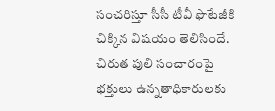సంచరిస్తూ సీసీ టీవీ ఫొటేజీకి చిక్కిన విషయం తెలిసిందే. చిరుత పులి సంచారంపై భక్తులు ఉన్నతాధికారులకు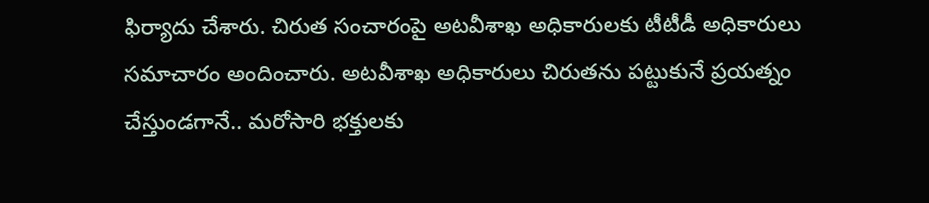ఫిర్యాదు చేశారు. చిరుత సంచారంపై అటవీశాఖ అధికారులకు టీటీడీ అధికారులు సమాచారం అందించారు. అటవీశాఖ అధికారులు చిరుతను పట్టుకునే ప్రయత్నం చేస్తుండగానే.. మరోసారి భక్తులకు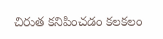చిరుత కనిపించడం కలకలం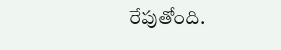రేపుతోంది.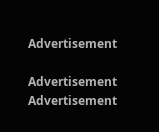Advertisement

Advertisement
Advertisement